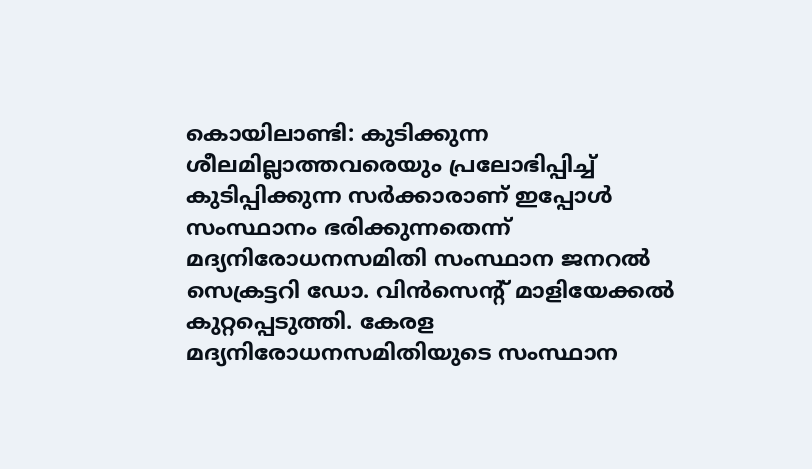കൊയിലാണ്ടി: കുടിക്കുന്ന ശീലമില്ലാത്തവരെയും പ്രലോഭിപ്പിച്ച് കുടിപ്പിക്കുന്ന സർക്കാരാണ് ഇപ്പോൾ സംസ്ഥാനം ഭരിക്കുന്നതെന്ന് മദ്യനിരോധനസമിതി സംസ്ഥാന ജനറൽ സെക്രട്ടറി ഡോ. വിൻസെന്റ് മാളിയേക്കൽ കുറ്റപ്പെടുത്തി. കേരള മദ്യനിരോധനസമിതിയുടെ സംസ്ഥാന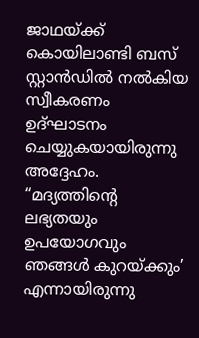ജാഥയ്ക്ക് കൊയിലാണ്ടി ബസ് സ്റ്റാൻഡിൽ നൽകിയ സ്വീകരണം ഉദ്ഘാടനം ചെയ്യുകയായിരുന്നു അദ്ദേഹം.
“മദ്യത്തിന്റെ ലഭ്യതയും ഉപയോഗവും ഞങ്ങൾ കുറയ്ക്കും’ എന്നായിരുന്നു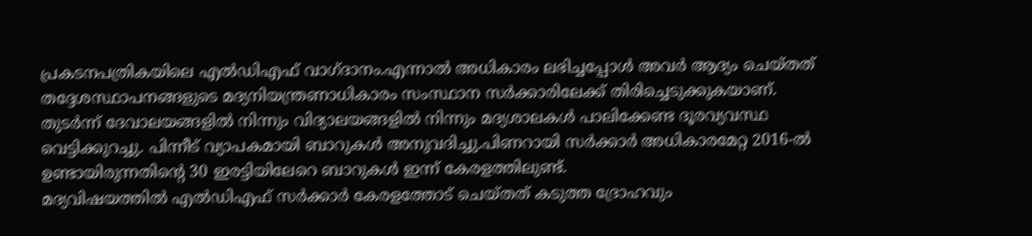പ്രകടനപത്രികയിലെ എൽഡിഎഫ് വാഗ്ദാനം.എന്നാൽ അധികാരം ലഭിച്ചപ്പോൾ അവർ ആദ്യം ചെയ്തത് തദ്ദേശസ്ഥാപനങ്ങളുടെ മദ്യനിയന്ത്രണാധികാരം സംസ്ഥാന സർക്കാരിലേക്ക് തിരിച്ചെടുക്കുകയാണ്.
തുടർന്ന് ദേവാലയങ്ങളിൽ നിന്നും വിദ്യാലയങ്ങളിൽ നിന്നും മദ്യശാലകൾ പാലിക്കേണ്ട ദൂരവ്യവസ്ഥ വെട്ടിക്കുറച്ചു. പിന്നീട് വ്യാപകമായി ബാറുകൾ അനുവദിച്ചു.പിണറായി സർക്കാർ അധികാരമേറ്റ 2016-ൽ ഉണ്ടായിരുന്നതിന്റെ 30 ഇരട്ടിയിലേറെ ബാറുകൾ ഇന്ന് കേരളത്തിലുണ്ട്.
മദ്യവിഷയത്തിൽ എൽഡിഎഫ് സർക്കാർ കേരളത്തോട് ചെയ്തത് കടുത്ത ദ്രോഹവും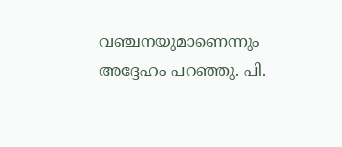വഞ്ചനയുമാണെന്നും അദ്ദേഹം പറഞ്ഞു. പി.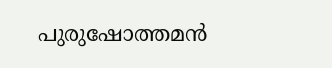പുരുഷോത്തമൻ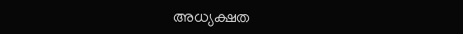അധ്യക്ഷത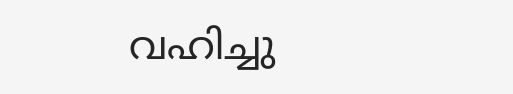വഹിച്ചു